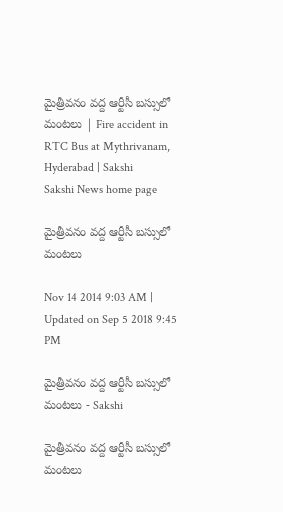మైత్రీవనం వద్ద ఆర్టీసీ బస్సులో మంటలు | Fire accident in RTC Bus at Mythrivanam, Hyderabad | Sakshi
Sakshi News home page

మైత్రీవనం వద్ద ఆర్టీసీ బస్సులో మంటలు

Nov 14 2014 9:03 AM | Updated on Sep 5 2018 9:45 PM

మైత్రీవనం వద్ద ఆర్టీసీ బస్సులో మంటలు - Sakshi

మైత్రీవనం వద్ద ఆర్టీసీ బస్సులో మంటలు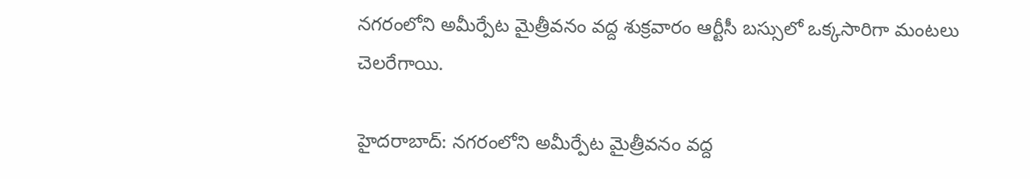నగరంలోని అమీర్పేట మైత్రీవనం వద్ద శుక్రవారం ఆర్టీసీ బస్సులో ఒక్కసారిగా మంటలు చెలరేగాయి.

హైదరాబాద్: నగరంలోని అమీర్పేట మైత్రీవనం వద్ద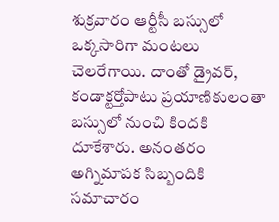శుక్రవారం ఆర్టీసీ బస్సులో ఒక్కసారిగా మంటలు చెలరేగాయి. దాంతో డ్రైవర్, కండాక్టర్తోపాటు ప్రయాణికులంతా  బస్సులో నుంచి కిందకి దూకేశారు. అనంతరం అగ్నిమాపక సిబ్బందికి సమాచారం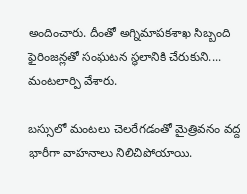అందించారు. దీంతో అగ్నిమాపకశాఖ సిబ్బంది ఫైరింజన్లతో సంఘటన స్థలానికి చేరుకుని.... మంటలార్పి వేశారు.

బస్సులో మంటలు చెలరేగడంతో మైత్రివనం వద్ద భారీగా వాహనాలు నిలిచిపోయాయి.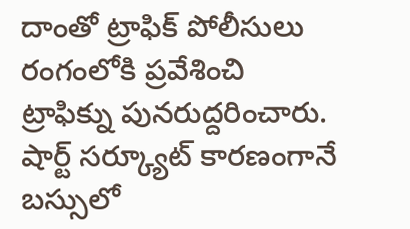దాంతో ట్రాఫిక్ పోలీసులు రంగంలోకి ప్రవేశించి ట్రాఫిక్ను పునరుద్దరించారు. షార్ట్ సర్క్యూట్ కారణంగానే బస్సులో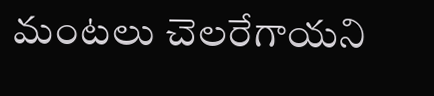మంటలు చెలరేగాయని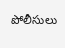పోలీసులు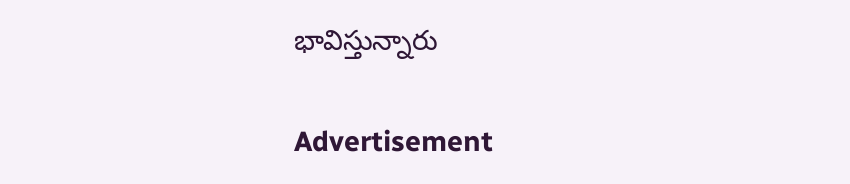భావిస్తున్నారు

Advertisement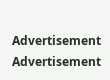Advertisement
Advertisement